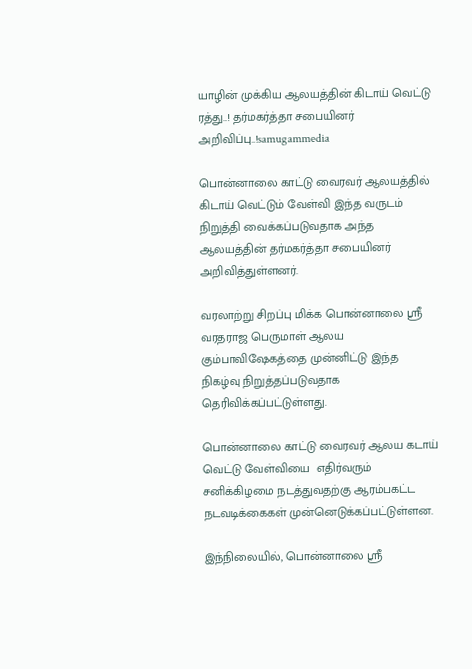யாழின் முக்கிய ஆலயத்தின் கிடாய் வெட்டு ரத்து..! தர்மகர்த்தா சபையினர் அறிவிப்பு..!samugammedia

பொன்னாலை காட்டு வைரவர் ஆலயத்தில் கிடாய் வெட்டும் வேள்வி இந்த வருடம் நிறுத்தி வைக்கப்படுவதாக அந்த ஆலயத்தின் தர்மகர்த்தா சபையினர் அறிவித்துள்ளனர்.

வரலாற்று சிறப்பு மிக்க பொன்னாலை ஸ்ரீ வரதராஜ பெருமாள் ஆலய கும்பாவிஷேகத்தை முன்னிட்டு இந்த நிகழ்வு நிறுத்தப்படுவதாக தெரிவிக்கப்பட்டுள்ளது.

பொன்னாலை காட்டு வைரவர் ஆலய கடாய் வெட்டு வேள்வியை  எதிர்வரும்  சனிக்கிழமை நடத்துவதற்கு ஆரம்பகட்ட நடவடிக்கைகள் முன்னெடுக்கப்பட்டுள்ளன.

இந்நிலையில், பொன்னாலை ஸ்ரீ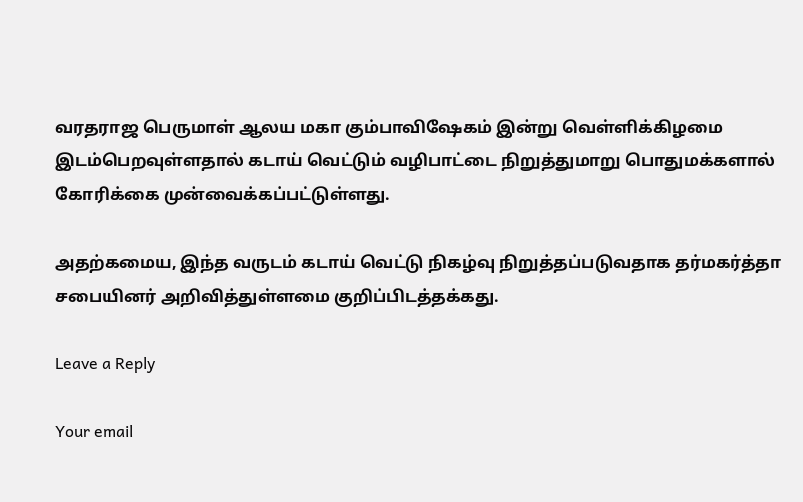வரதராஜ பெருமாள் ஆலய மகா கும்பாவிஷேகம் இன்று வெள்ளிக்கிழமை இடம்பெறவுள்ளதால் கடாய் வெட்டும் வழிபாட்டை நிறுத்துமாறு பொதுமக்களால் கோரிக்கை முன்வைக்கப்பட்டுள்ளது.

அதற்கமைய, இந்த வருடம் கடாய் வெட்டு நிகழ்வு நிறுத்தப்படுவதாக தர்மகர்த்தா சபையினர் அறிவித்துள்ளமை குறிப்பிடத்தக்கது.

Leave a Reply

Your email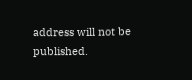address will not be published.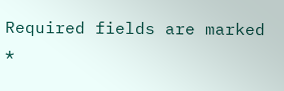Required fields are marked *